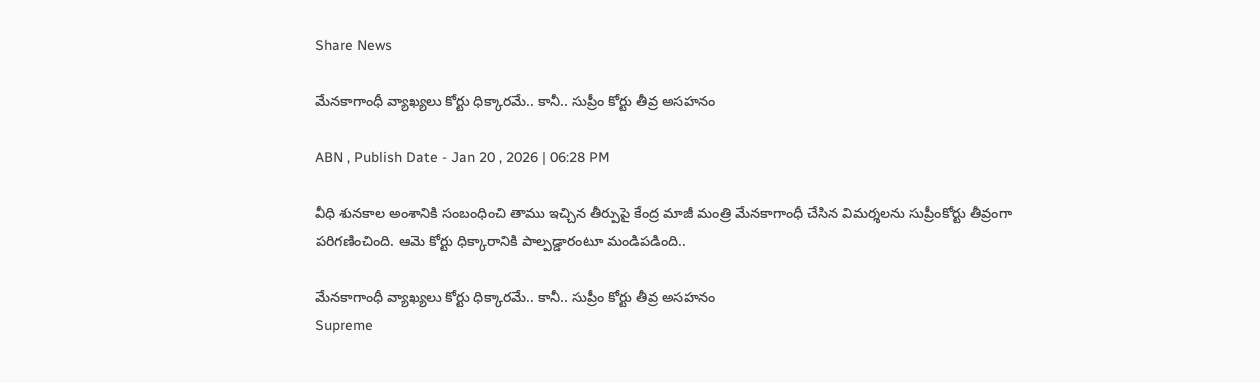Share News

మేనకాగాంధీ వ్యాఖ్యలు కోర్టు ధిక్కారమే.. కానీ.. సుప్రీం కోర్టు తీవ్ర అసహనం

ABN , Publish Date - Jan 20 , 2026 | 06:28 PM

వీధి శునకాల అంశానికి సంబంధించి తాము ఇచ్చిన తీర్పుపై కేంద్ర మాజీ మంత్రి మేనకాగాంధీ చేసిన విమర్శలను సుప్రీంకోర్టు తీవ్రంగా పరిగణించింది. ఆమె కోర్టు ధిక్కారానికి పాల్పడ్డారంటూ మండిపడింది..

మేనకాగాంధీ వ్యాఖ్యలు కోర్టు ధిక్కారమే.. కానీ.. సుప్రీం కోర్టు తీవ్ర అసహనం
Supreme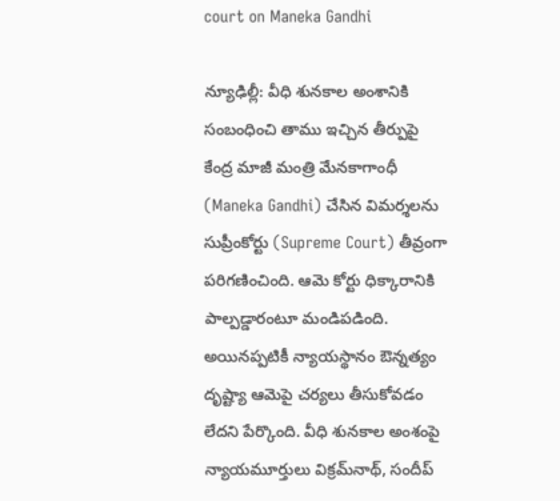court on Maneka Gandhi

న్యూఢిల్లీ: వీధి శునకాల అంశానికి సంబంధించి తాము ఇచ్చిన తీర్పుపై కేంద్ర మాజీ మంత్రి మేనకాగాంధీ (Maneka Gandhi) చేసిన విమర్శలను సుప్రీంకోర్టు (Supreme Court) తీవ్రంగా పరిగణించింది. ఆమె కోర్టు ధిక్కారానికి పాల్పడ్డారంటూ మండిపడింది. అయినప్పటికీ న్యాయస్థానం ఔన్నత్యం దృష్ట్యా ఆమెపై చర్యలు తీసుకోవడం లేదని పేర్కొంది. వీధి శునకాల అంశంపై న్యాయమూర్తులు విక్రమ్‌నాథ్, సందీప్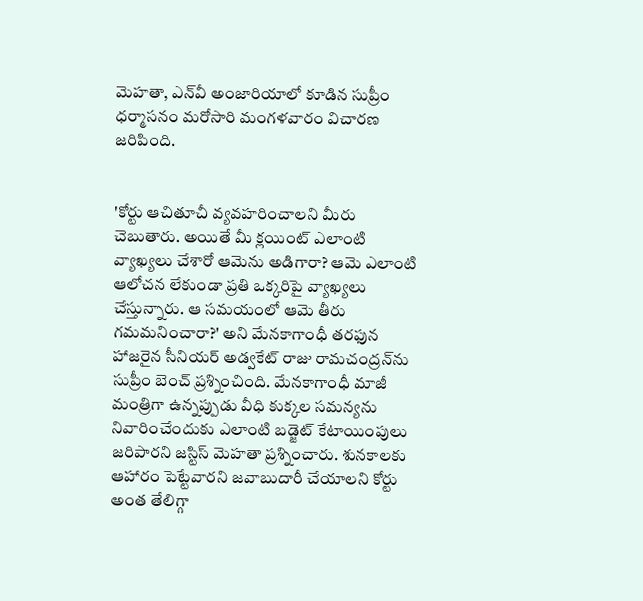మెహతా, ఎన్‌వీ అంజారియాలో కూడిన సుప్రీం ధర్మాసనం మరోసారి మంగళవారం విచారణ జరిపింది.


'కోర్టు ఆచితూచీ వ్యవహరించాలని మీరు చెబుతారు. అయితే మీ క్లయింట్ ఎలాంటి వ్యాఖ్యలు చేశారో ఆమెను అడిగారా? ఆమె ఎలాంటి ఆలోచన లేకుండా ప్రతి ఒక్కరిపై వ్యాఖ్యలు చేస్తున్నారు. ఆ సమయంలో ఆమె తీరు గమమనించారా?' అని మేనకాగాంధీ తరఫున హాజరైన సీనియర్ అడ్వకేట్ రాజు రామచంద్రన్‌ను సుప్రీం బెంచ్ ప్రశ్నించింది. మేనకాగాంధీ మాజీ మంత్రిగా ఉన్నప్పుడు వీధి కుక్కల సమన్యను నివారించేందుకు ఎలాంటి బడ్జెట్ కేటాయింపులు జరిపారని జస్టిస్ మెహతా ప్రశ్నించారు. శునకాలకు ఆహారం పెట్టేవారని జవాబుదారీ చేయాలని కోర్టు అంత తేలిగ్గా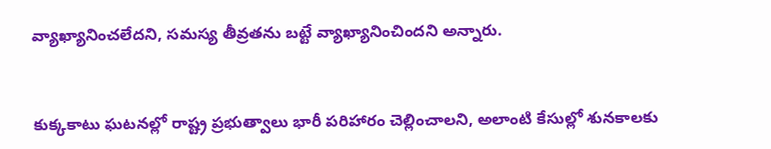వ్యాఖ్యానించలేదని, సమస్య తీవ్రతను బట్టే వ్యాఖ్యానించిందని అన్నారు.


కుక్కకాటు ఘటనల్లో రాష్ట్ర ప్రభుత్వాలు భారీ పరిహారం చెల్లించాలని, అలాంటి కేసుల్లో శునకాలకు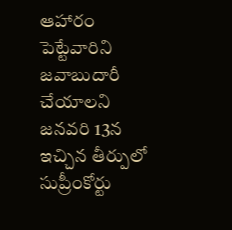ఆహారం పెట్టేవారిని జవాబుదారీ చేయాలని జనవరి 13న ఇచ్చిన తీర్పులో సుప్రీంకోర్టు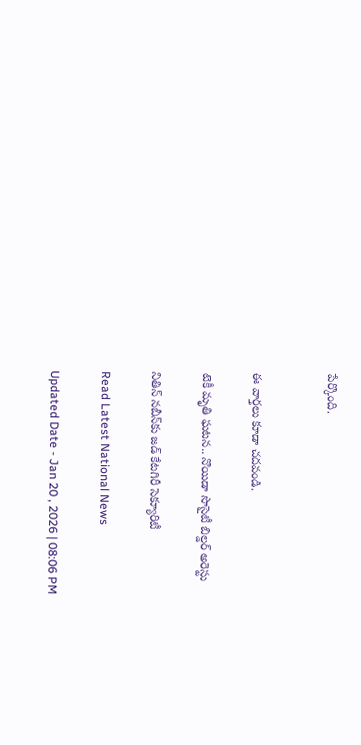పేర్కొంది.


ఈ వార్తలు కూడా చదవండి.

టెకీ మృతి ఘటన.. నొయిడా సొసైటీ బిల్డర్ అరెస్టు

నితిన్ నబీన్‌కు జడ్ కేటగిరీ సెక్యూరిటీ

Read Latest National News

Updated Date - Jan 20 , 2026 | 08:06 PM